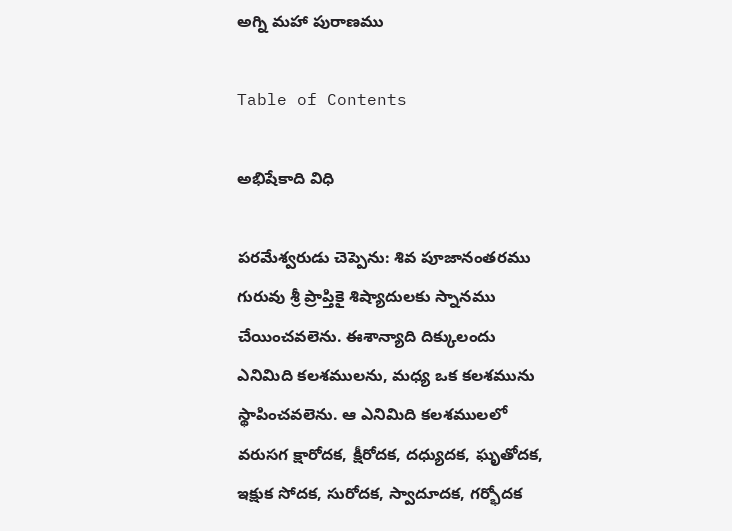అగ్ని మహా పురాణము

Table of Contents

అభిషేకాది విధి

పరమేశ్వరుడు చెప్పెను: శివ పూజానంతరము గురువు శ్రీ ప్రాప్తికై శిష్యాదులకు స్నానము చేయించవలెను. ఈశాన్యాది దిక్కులందు ఎనిమిది కలశములను, మధ్య ఒక కలశమును స్థాపించవలెను. ఆ ఎనిమిది కలశములలో వరుసగ క్షారోదక, క్షీరోదక, దధ్యుదక, ఘృతోదక, ఇక్షుక సోదక, సురోదక, స్వాదూదక, గర్భోదక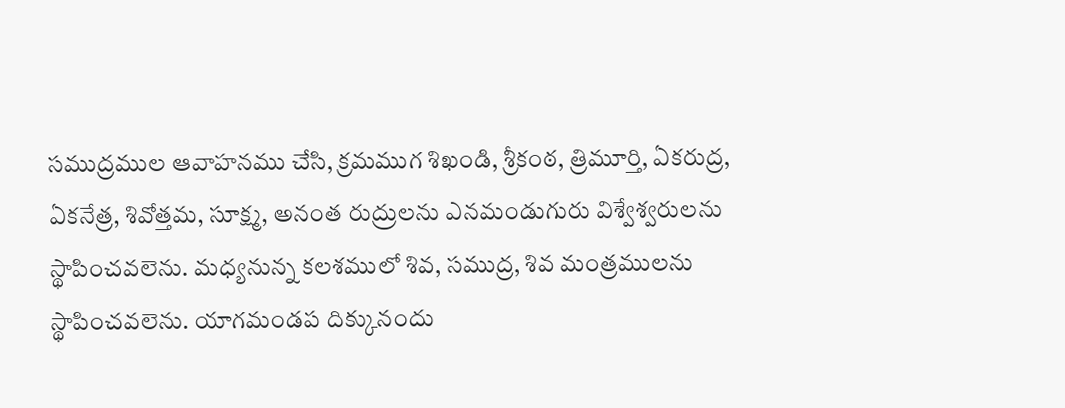సముద్రముల ఆవాహనము చేసి, క్రమముగ శిఖండి, శ్రీకంఠ, త్రిమూర్తి, ఏకరుద్ర, ఏకనేత్ర, శివోత్తమ, సూక్ష్మ, అనంత రుద్రులను ఎనమండుగురు విశ్వేశ్వరులను స్థాపించవలెను. మధ్యనున్న కలశములో శివ, సముద్ర, శివ మంత్రములను స్థాపించవలెను. యాగమండప దిక్కునందు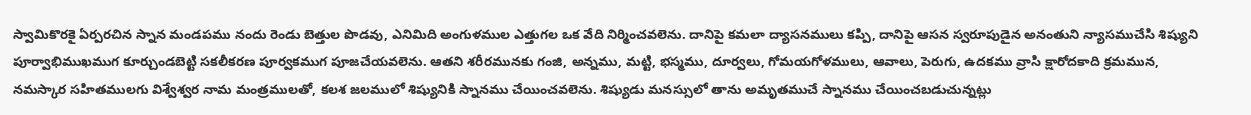స్వామికొరకై ఏర్పరచిన స్నాన మండపము నందు రెండు బెత్తుల పొడవు, ఎనిమిది అంగుళముల ఎత్తుగల ఒక వేది నిర్మించవలెను. దానిపై కమలా ద్యాసనములు కప్పి, దానిపై ఆసన స్వరూపుడైన అనంతుని న్యాసముచేసి శిష్యుని పూర్వాభిముఖముగ కూర్చుండబెట్టి సకలీకరణ పూర్వకముగ పూజచేయవలెను. ఆతని శరీరమునకు గంజి, అన్నము, మట్టి, భస్మము, దూర్వలు, గోమయగోళములు, ఆవాలు, పెరుగు, ఉదకము వ్రాసి క్షారోదకాది క్రమమున, నమస్కార సహితములగు విశ్వేశ్వర నామ మంత్రములతో, కలశ జలములో శిష్యునికి స్నానము చేయించవలెను. శిష్యుడు మనస్సులో తాను అమృతముచే స్నానము చేయించబడుచున్నట్లు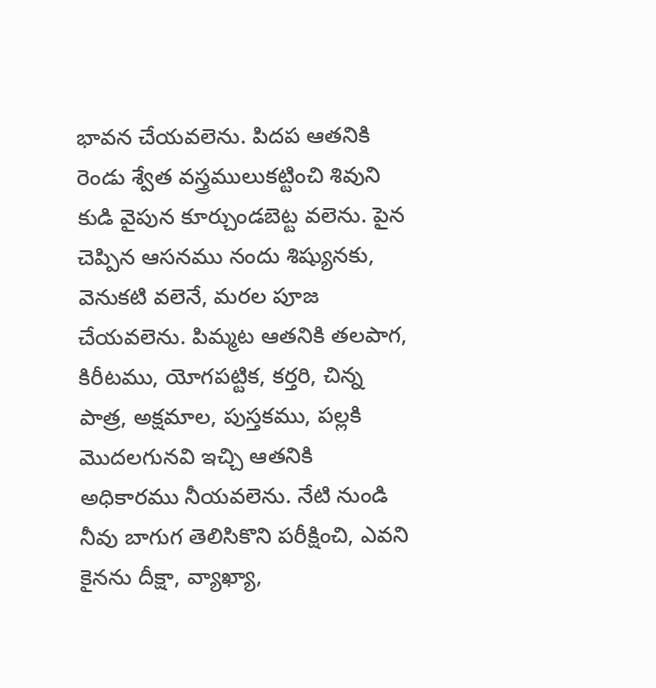భావన చేయవలెను. పిదప ఆతనికి రెండు శ్వేత వస్త్రములుకట్టించి శివుని కుడి వైపున కూర్చుండబెట్ట వలెను. పైన చెప్పిన ఆసనము నందు శిష్యునకు, వెనుకటి వలెనే, మరల పూజ చేయవలెను. పిమ్మట ఆతనికి తలపాగ, కిరీటము, యోగపట్టిక, కర్తరి, చిన్న పాత్ర, అక్షమాల, పుస్తకము, పల్లకి మొదలగునవి ఇచ్చి ఆతనికి అధికారము నీయవలెను. నేటి నుండి నీవు బాగుగ తెలిసికొని పరీక్షించి, ఎవని కైనను దీక్షా, వ్యాఖ్యా,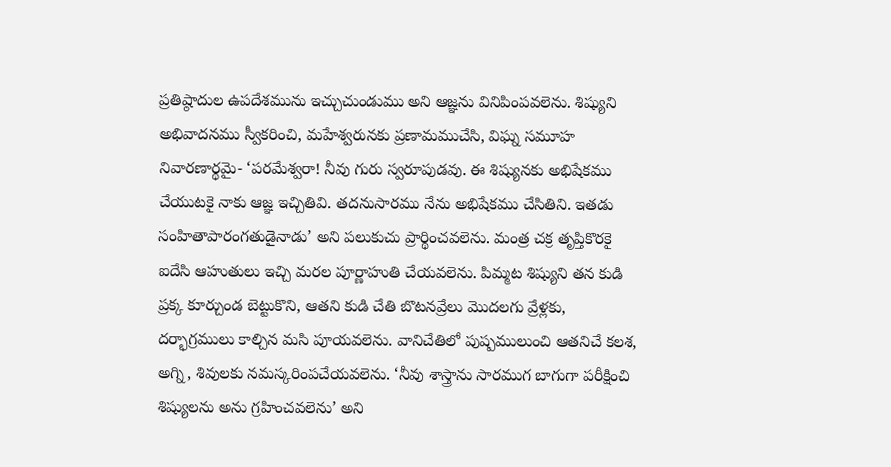ప్రతిష్ఠాదుల ఉపదేశమును ఇచ్చుచుండుము అని ఆజ్ఞను వినిపింపవలెను. శిష్యుని అభివాదనము స్వీకరించి, మహేశ్వరునకు ప్రణామముచేసి, విఘ్న సమూహ నివారణార్థమై- ‘పరమేశ్వరా! నీవు గురు స్వరూపుడవు. ఈ శిష్యునకు అభిషేకము చేయుటకై నాకు ఆజ్ఞ ఇచ్చితివి. తదనుసారము నేను అభిషేకము చేసితిని. ఇతడు సంహితాపారంగతుడైనాడు’ అని పలుకుచు ప్రార్థించవలెను. మంత్ర చక్ర తృప్తికొరకై ఐదేసి ఆహుతులు ఇచ్చి మరల పూర్ణాహుతి చేయవలెను. పిమ్మట శిష్యుని తన కుడి ప్రక్క కూర్చుండ బెట్టుకొని, ఆతని కుడి చేతి బొటనవ్రేలు మొదలగు వ్రేళ్లకు, దర్భాగ్రములు కాల్చిన మసి పూయవలెను. వానిచేతిలో పుష్పములుంచి ఆతనిచే కలశ, అగ్ని, శివులకు నమస్కరింపచేయవలెను. ‘నీవు శాస్త్రాను సారముగ బాగుగా పరీక్షించి శిష్యులను అను గ్రహించవలెను’ అని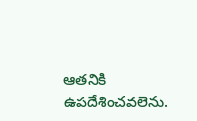ఆతనికి ఉపదేశించవలెను.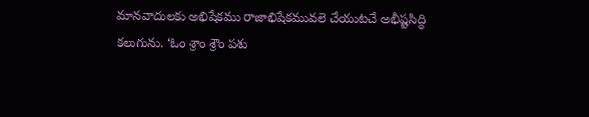మానవాదులకు అభిషేకము రాజాభిషేకమువలె చేయుటచే అభీష్టసిద్ధి కలుగును. ‘ఓం శ్రాం శ్రౌం పశు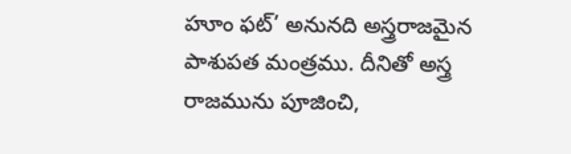హూం ఫట్’ అనునది అస్త్రరాజమైన పాశుపత మంత్రము. దీనితో అస్త్ర రాజమును పూజించి,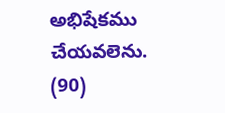అభిషేకము చేయవలెను. (90)